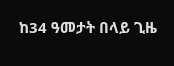ከ34 ዓመታት በላይ ጊዜ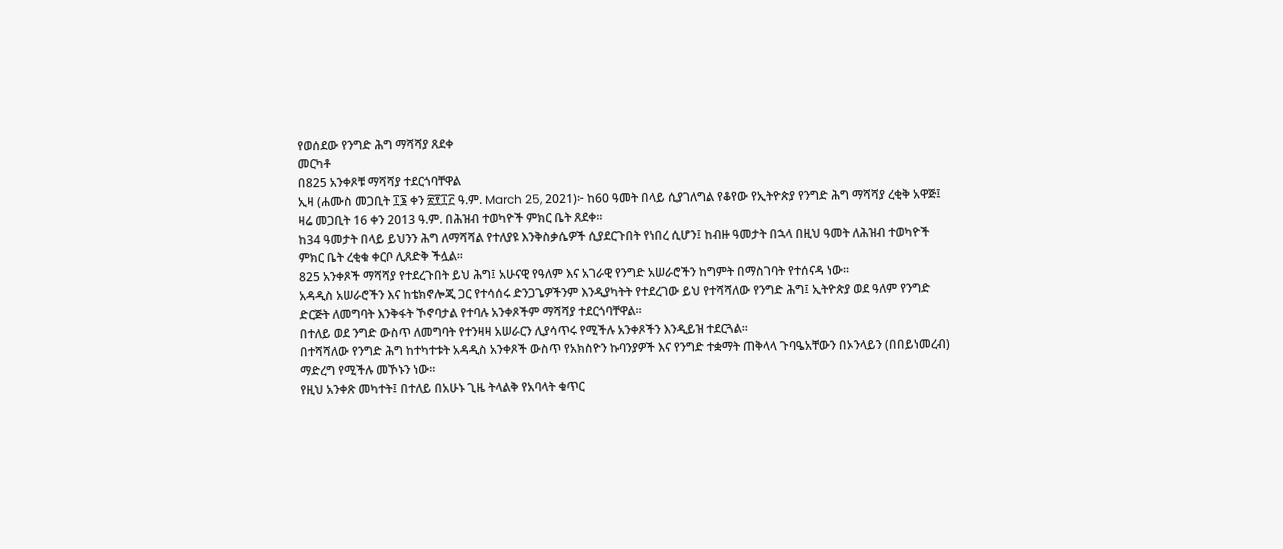የወሰደው የንግድ ሕግ ማሻሻያ ጸደቀ
መርካቶ
በ825 አንቀጾቹ ማሻሻያ ተደርጎባቸዋል
ኢዛ (ሐሙስ መጋቢት ፲፮ ቀን ፳፻፲፫ ዓ.ም. March 25, 2021)፦ ከ60 ዓመት በላይ ሲያገለግል የቆየው የኢትዮጵያ የንግድ ሕግ ማሻሻያ ረቂቅ አዋጅ፤ ዛሬ መጋቢት 16 ቀን 2013 ዓ.ም. በሕዝብ ተወካዮች ምክር ቤት ጸደቀ።
ከ34 ዓመታት በላይ ይህንን ሕግ ለማሻሻል የተለያዩ እንቅስቃሴዎች ሲያደርጉበት የነበረ ሲሆን፤ ከብዙ ዓመታት በኋላ በዚህ ዓመት ለሕዝብ ተወካዮች ምክር ቤት ረቂቁ ቀርቦ ሊጸድቅ ችሏል።
825 አንቀጾች ማሻሻያ የተደረጉበት ይህ ሕግ፤ አሁናዊ የዓለም እና አገራዊ የንግድ አሠራሮችን ከግምት በማስገባት የተሰናዳ ነው።
አዳዲስ አሠራሮችን እና ከቴክኖሎጂ ጋር የተሳሰሩ ድንጋጌዎችንም እንዲያካትት የተደረገው ይህ የተሻሻለው የንግድ ሕግ፤ ኢትዮጵያ ወደ ዓለም የንግድ ድርጅት ለመግባት እንቅፋት ኾኖባታል የተባሉ አንቀጾችም ማሻሻያ ተደርጎባቸዋል።
በተለይ ወደ ንግድ ውስጥ ለመግባት የተንዛዛ አሠራርን ሊያሳጥሩ የሚችሉ አንቀጾችን እንዲይዝ ተደርጓል።
በተሻሻለው የንግድ ሕግ ከተካተቱት አዳዲስ አንቀጾች ውስጥ የአክስዮን ኩባንያዎች እና የንግድ ተቋማት ጠቅላላ ጉባዔአቸውን በኦንላይን (በበይነመረብ) ማድረግ የሚችሉ መኾኑን ነው።
የዚህ አንቀጽ መካተት፤ በተለይ በአሁኑ ጊዜ ትላልቅ የአባላት ቁጥር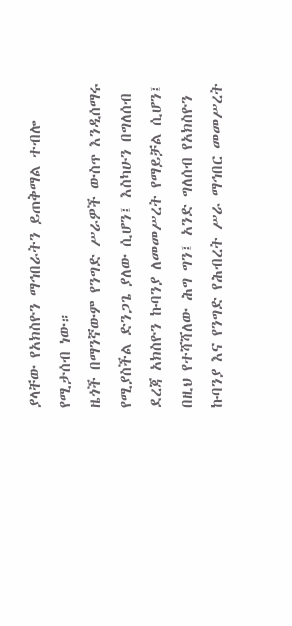ያላቸው የአክስዮን ማኅበራትን ይጠቅማል ተብሎ የሚታሰብ ነው።
ዜጎች በማንኛውም የንግድ ሥራዎች ውስጥ እንዲሰማሩ የሚያስችል ድንጋጌ ያለው ሲሆን፤ እስካሁን በግለሰብ ደረጃ አክስዮን ኩባንያ ለመመሥረት የማይቻል ሲሆን፤ በዚህ የተሻሻለው ሕግ ግን፤ አንድ ግለሰብ የአክስዮን ኩባንያ እና የንግድ የሕብረት ሥራ ማኅበር መመሥረት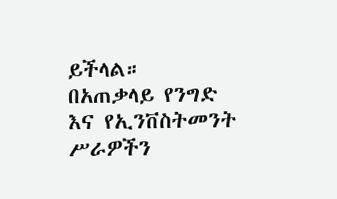ይችላል።
በአጠቃላይ የንግድ እና የኢንቨስትመንት ሥራዎችን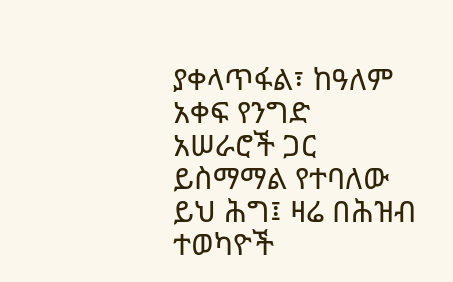ያቀላጥፋል፣ ከዓለም አቀፍ የንግድ አሠራሮች ጋር ይስማማል የተባለው ይህ ሕግ፤ ዛሬ በሕዝብ ተወካዮች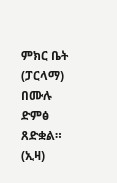ምክር ቤት (ፓርላማ) በሙሉ ድምፅ ጸድቋል። (ኢዛ)